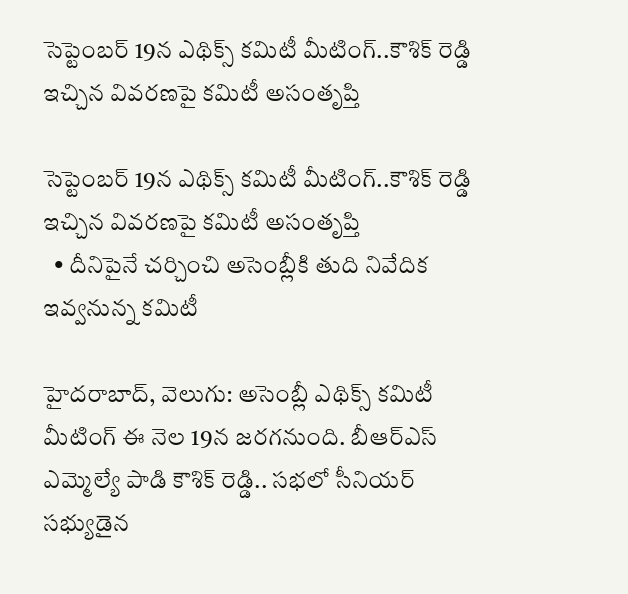సెప్టెంబర్ 19న ఎథిక్స్ కమిటీ మీటింగ్..కౌశిక్ రెడ్డి ఇచ్చిన వివరణపై కమిటీ అసంతృప్తి

సెప్టెంబర్ 19న ఎథిక్స్ కమిటీ మీటింగ్..కౌశిక్ రెడ్డి ఇచ్చిన వివరణపై కమిటీ అసంతృప్తి
  • దీనిపైనే చర్చించి అసెంబ్లీకి తుది నివేదిక ఇవ్వనున్న కమిటీ

హైదరాబాద్, వెలుగు: అసెంబ్లీ ఎథిక్స్ కమిటీ మీటింగ్ ఈ నెల 19న జరగనుంది. బీఆర్ఎస్ ఎమ్మెల్యే పాడి కౌశిక్ రెడ్డి.. సభలో సీనియర్ సభ్యుడైన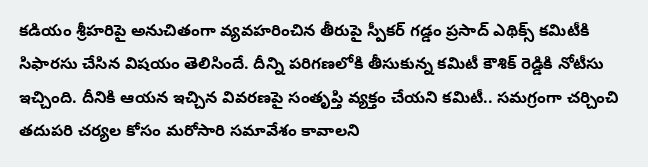కడియం శ్రీహరిపై అనుచితంగా వ్యవహరించిన తీరుపై స్పీకర్ గడ్డం ప్రసాద్ ఎథిక్స్ కమిటీకి సిఫారసు చేసిన విషయం తెలిసిందే. దీన్ని పరిగణలోకి తీసుకున్న కమిటీ కౌశిక్ రెడ్డికి నోటీసు ఇచ్చింది. దీనికి ఆయన ఇచ్చిన వివరణపై సంతృప్తి వ్యక్తం చేయని కమిటీ.. సమగ్రంగా చర్చించి తదుపరి చర్యల కోసం మరోసారి సమావేశం కావాలని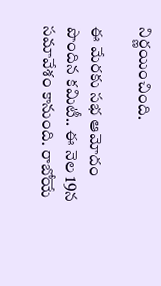నిర్ణయించింది.

ఈ మేరకు సభ ఆమోదం పొందిన కమిటీ.. ఈ నెల 19న  సమావేశం కానుంది. రాబోయే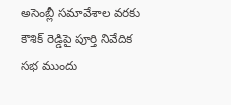అసెంబ్లీ సమావేశాల వరకు కౌశిక్ రెడ్డిపై పూర్తి నివేదిక సభ ముందు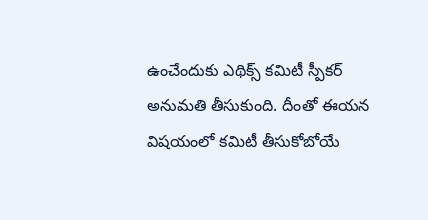ఉంచేందుకు ఎథిక్స్ కమిటీ స్పీకర్ అనుమతి తీసుకుంది. దీంతో ఈయన విషయంలో కమిటీ తీసుకోబోయే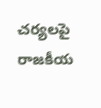చర్యలపై రాజకీయ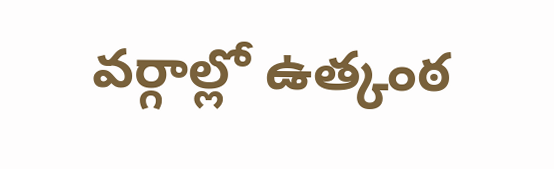వర్గాల్లో ఉత్కంఠ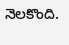నెలకొంది.